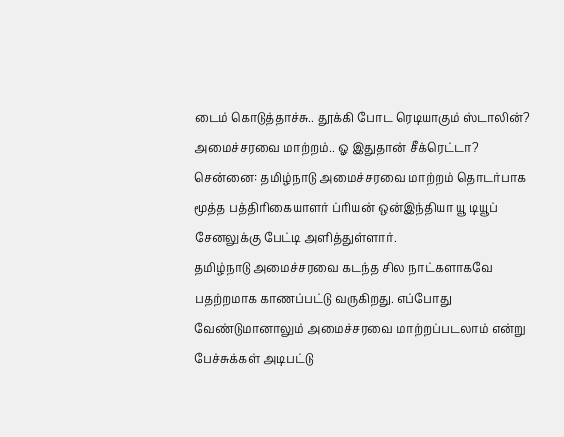டைம் கொடுத்தாச்சு.. தூக்கி போட ரெடியாகும் ஸ்டாலின்? அமைச்சரவை மாற்றம்.. ஓ இதுதான் சீக்ரெட்டா?
சென்னை: தமிழ்நாடு அமைச்சரவை மாற்றம் தொடர்பாக மூத்த பத்திரிகையாளர் ப்ரியன் ஒன்இந்தியா யூ டியூப் சேனலுக்கு பேட்டி அளித்துள்ளார்.
தமிழ்நாடு அமைச்சரவை கடந்த சில நாட்களாகவே பதற்றமாக காணப்பட்டு வருகிறது. எப்போது வேண்டுமானாலும் அமைச்சரவை மாற்றப்படலாம் என்று பேச்சுக்கள் அடிபட்டு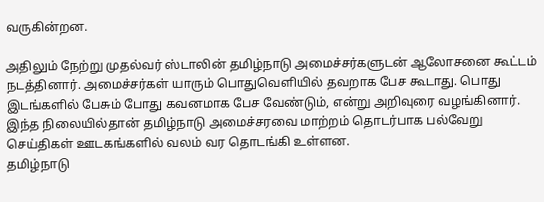வருகின்றன.

அதிலும் நேற்று முதல்வர் ஸ்டாலின் தமிழ்நாடு அமைச்சர்களுடன் ஆலோசனை கூட்டம் நடத்தினார். அமைச்சர்கள் யாரும் பொதுவெளியில் தவறாக பேச கூடாது. பொது இடங்களில் பேசும் போது கவனமாக பேச வேண்டும், என்று அறிவுரை வழங்கினார்.
இந்த நிலையில்தான் தமிழ்நாடு அமைச்சரவை மாற்றம் தொடர்பாக பல்வேறு செய்திகள் ஊடகங்களில் வலம் வர தொடங்கி உள்ளன.
தமிழ்நாடு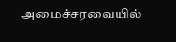அமைச்சரவையில்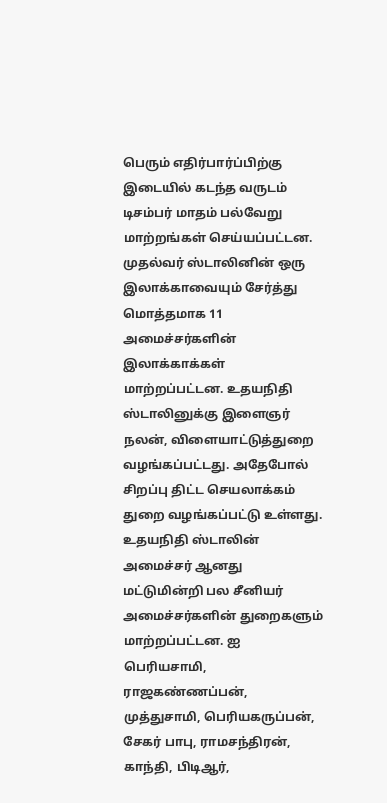பெரும் எதிர்பார்ப்பிற்கு இடையில் கடந்த வருடம் டிசம்பர் மாதம் பல்வேறு மாற்றங்கள் செய்யப்பட்டன. முதல்வர் ஸ்டாலினின் ஒரு இலாக்காவையும் சேர்த்து மொத்தமாக 11 அமைச்சர்களின் இலாக்காக்கள் மாற்றப்பட்டன. உதயநிதி ஸ்டாலினுக்கு இளைஞர் நலன், விளையாட்டுத்துறை வழங்கப்பட்டது. அதேபோல் சிறப்பு திட்ட செயலாக்கம் துறை வழங்கப்பட்டு உள்ளது.
உதயநிதி ஸ்டாலின் அமைச்சர் ஆனது மட்டுமின்றி பல சீனியர் அமைச்சர்களின் துறைகளும் மாற்றப்பட்டன. ஐ பெரியசாமி, ராஜகண்ணப்பன், முத்துசாமி, பெரியகருப்பன், சேகர் பாபு, ராமசந்திரன், காந்தி, பிடிஆர்,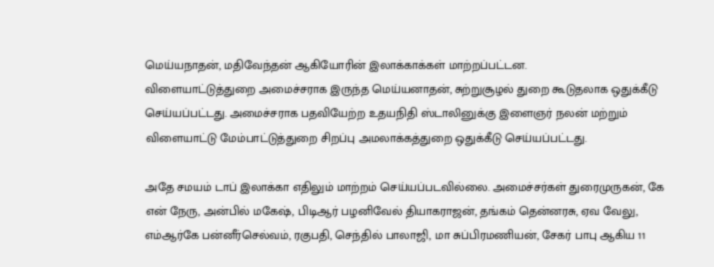மெய்யநாதன், மதிவேந்தன் ஆகியோரின் இலாக்காக்கள் மாற்றப்பட்டன.
விளையாட்டுத்துறை அமைச்சராக இருந்த மெய்யனாதன், சுற்றுசூழல் துறை கூடுதலாக ஒதுக்கீடு செய்யப்பட்டது. அமைச்சராக பதவியேற்ற உதயநிதி ஸ்டாலினுக்கு இளைஞர் நலன் மற்றும் விளையாட்டு மேம்பாட்டுத்துறை சிறப்பு அமலாக்கத்துறை ஒதுக்கீடு செய்யப்பட்டது.

அதே சமயம் டாப் இலாக்கா எதிலும் மாற்றம் செய்யப்படவில்லை. அமைச்சர்கள் துரைமுருகன், கே என் நேரு, அன்பில் மகேஷ், பிடிஆர் பழனிவேல் தியாகராஜன், தங்கம் தென்னரசு, ஏவ வேலு, எம்ஆர்கே பன்னீர்செல்வம், ரகுபதி, செந்தில் பாலாஜி, மா சுப்பிரமணியன், சேகர் பாபு ஆகிய 11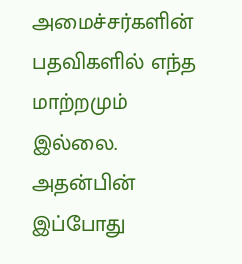அமைச்சர்களின் பதவிகளில் எந்த மாற்றமும் இல்லை.
அதன்பின் இப்போது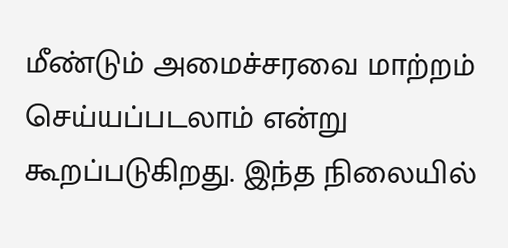மீண்டும் அமைச்சரவை மாற்றம் செய்யப்படலாம் என்று கூறப்படுகிறது. இந்த நிலையில்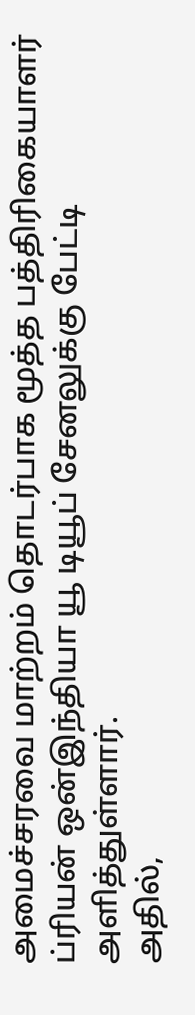அமைச்சரவை மாற்றம் தொடர்பாக மூத்த பத்திரிகையாளர் ப்ரியன் ஒன்இந்தியா யூ டியூப் சேனலுக்கு பேட்டி அளித்துள்ளார்.
அதில்,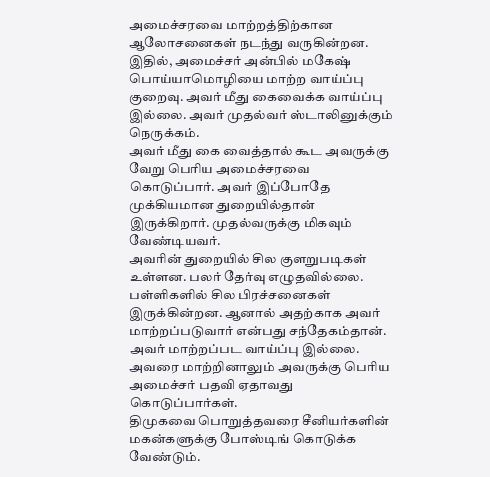அமைச்சரவை மாற்றத்திற்கான ஆலோசனைகள் நடந்து வருகின்றன. இதில், அமைச்சர் அன்பில் மகேஷ் பொய்யாமொழியை மாற்ற வாய்ப்பு குறைவு. அவர் மீது கைவைக்க வாய்ப்பு இல்லை. அவர் முதல்வர் ஸ்டாலினுக்கும் நெருக்கம்.
அவர் மீது கை வைத்தால் கூட அவருக்கு வேறு பெரிய அமைச்சரவை கொடுப்பார். அவர் இப்போதே முக்கியமான துறையில்தான் இருக்கிறார். முதல்வருக்கு மிகவும் வேண்டியவர்.
அவரின் துறையில் சில குளறுபடிகள் உள்ளன. பலர் தேர்வு எழுதவில்லை. பள்ளிகளில் சில பிரச்சனைகள் இருக்கின்றன. ஆனால் அதற்காக அவர் மாற்றப்படுவார் என்பது சந்தேகம்தான். அவர் மாற்றப்பட வாய்ப்பு இல்லை.
அவரை மாற்றினாலும் அவருக்கு பெரிய அமைச்சர் பதவி ஏதாவது கொடுப்பார்கள்.
திமுகவை பொறுத்தவரை சீனியர்களின் மகன்களுக்கு போஸ்டிங் கொடுக்க வேண்டும்.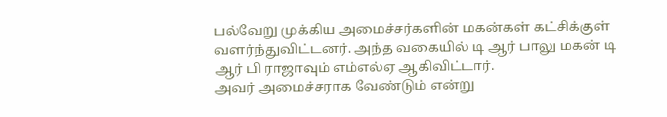பல்வேறு முக்கிய அமைச்சர்களின் மகன்கள் கட்சிக்குள் வளர்ந்துவிட்டனர். அந்த வகையில் டி ஆர் பாலு மகன் டி ஆர் பி ராஜாவும் எம்எல்ஏ ஆகிவிட்டார்.
அவர் அமைச்சராக வேண்டும் என்று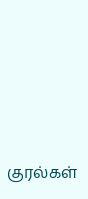குரல்கள்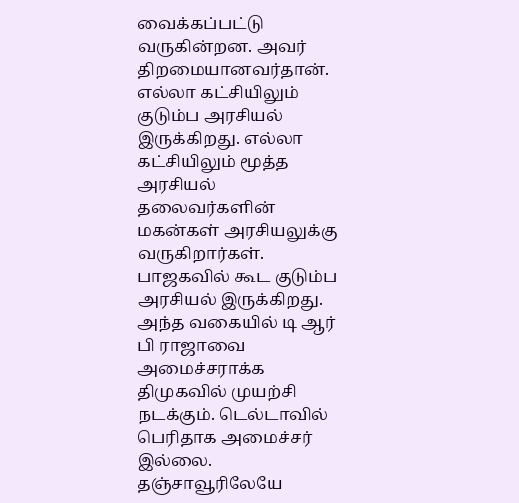வைக்கப்பட்டு வருகின்றன. அவர் திறமையானவர்தான். எல்லா கட்சியிலும் குடும்ப அரசியல் இருக்கிறது. எல்லா கட்சியிலும் மூத்த அரசியல் தலைவர்களின் மகன்கள் அரசியலுக்கு வருகிறார்கள்.
பாஜகவில் கூட குடும்ப அரசியல் இருக்கிறது. அந்த வகையில் டி ஆர் பி ராஜாவை அமைச்சராக்க திமுகவில் முயற்சி நடக்கும். டெல்டாவில் பெரிதாக அமைச்சர் இல்லை.
தஞ்சாவூரிலேயே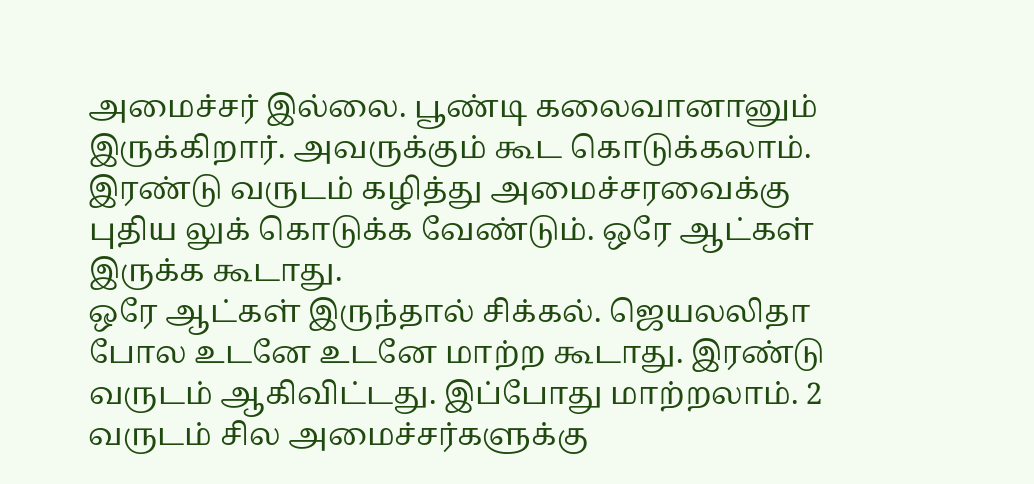அமைச்சர் இல்லை. பூண்டி கலைவானானும் இருக்கிறார். அவருக்கும் கூட கொடுக்கலாம். இரண்டு வருடம் கழித்து அமைச்சரவைக்கு புதிய லுக் கொடுக்க வேண்டும். ஒரே ஆட்கள் இருக்க கூடாது.
ஒரே ஆட்கள் இருந்தால் சிக்கல். ஜெயலலிதா போல உடனே உடனே மாற்ற கூடாது. இரண்டு வருடம் ஆகிவிட்டது. இப்போது மாற்றலாம். 2 வருடம் சில அமைச்சர்களுக்கு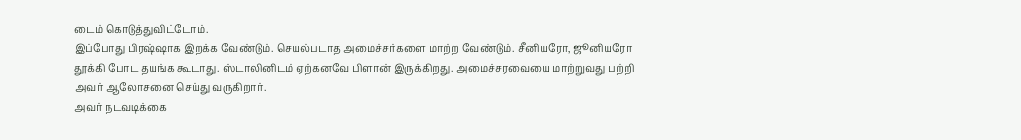டைம் கொடுத்துவிட்டோம்.
இப்போது பிரஷ்ஷாக இறக்க வேண்டும். செயல்படாத அமைச்சர்களை மாற்ற வேண்டும். சீனியரோ, ஜூனியரோ தூக்கி போட தயங்க கூடாது. ஸ்டாலினிடம் ஏற்கனவே பிளான் இருக்கிறது. அமைச்சரவையை மாற்றுவது பற்றி அவர் ஆலோசனை செய்து வருகிறார்.
அவர் நடவடிக்கை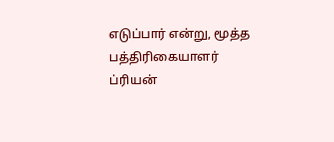எடுப்பார் என்று, மூத்த பத்திரிகையாளர் ப்ரியன்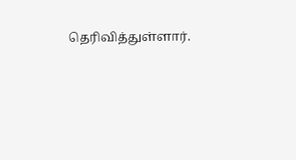தெரிவித்துள்ளார்.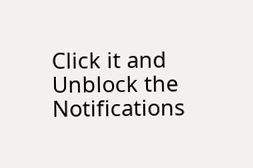Click it and Unblock the Notifications